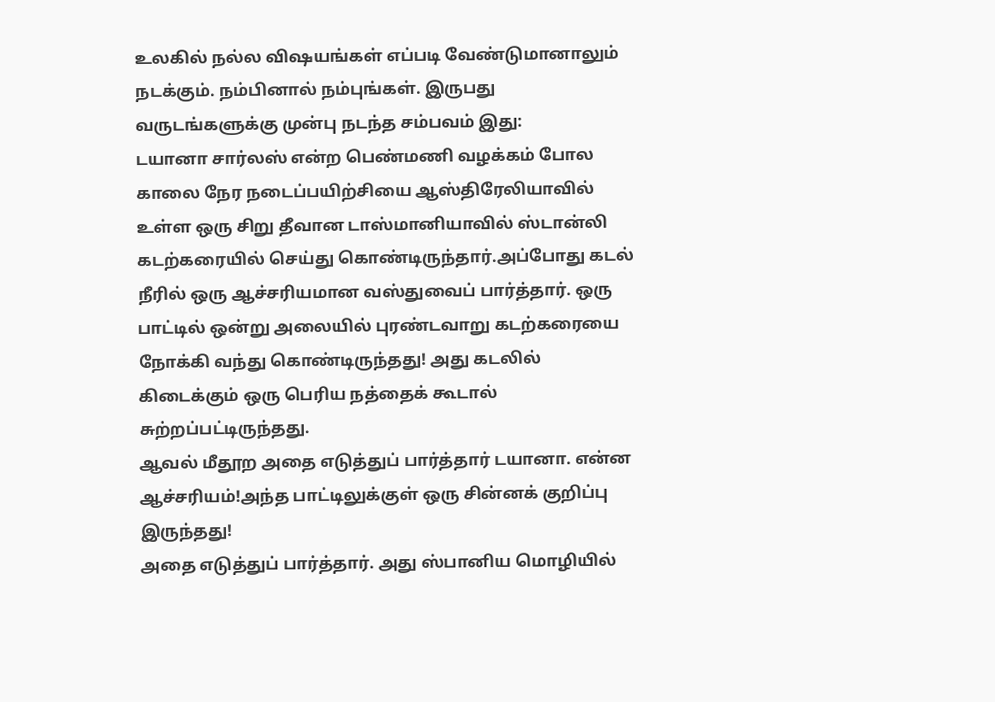உலகில் நல்ல விஷயங்கள் எப்படி வேண்டுமானாலும் நடக்கும். நம்பினால் நம்புங்கள். இருபது வருடங்களுக்கு முன்பு நடந்த சம்பவம் இது:
டயானா சார்லஸ் என்ற பெண்மணி வழக்கம் போல காலை நேர நடைப்பயிற்சியை ஆஸ்திரேலியாவில் உள்ள ஒரு சிறு தீவான டாஸ்மானியாவில் ஸ்டான்லி கடற்கரையில் செய்து கொண்டிருந்தார்.அப்போது கடல் நீரில் ஒரு ஆச்சரியமான வஸ்துவைப் பார்த்தார். ஒரு பாட்டில் ஒன்று அலையில் புரண்டவாறு கடற்கரையை நோக்கி வந்து கொண்டிருந்தது! அது கடலில் கிடைக்கும் ஒரு பெரிய நத்தைக் கூடால் சுற்றப்பட்டிருந்தது.
ஆவல் மீதூற அதை எடுத்துப் பார்த்தார் டயானா. என்ன ஆச்சரியம்!அந்த பாட்டிலுக்குள் ஒரு சின்னக் குறிப்பு இருந்தது!
அதை எடுத்துப் பார்த்தார். அது ஸ்பானிய மொழியில்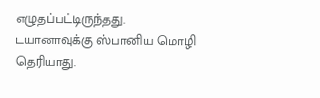எழுதப்பட்டிருந்தது. டயானாவுக்கு ஸ்பானிய மொழி தெரியாது.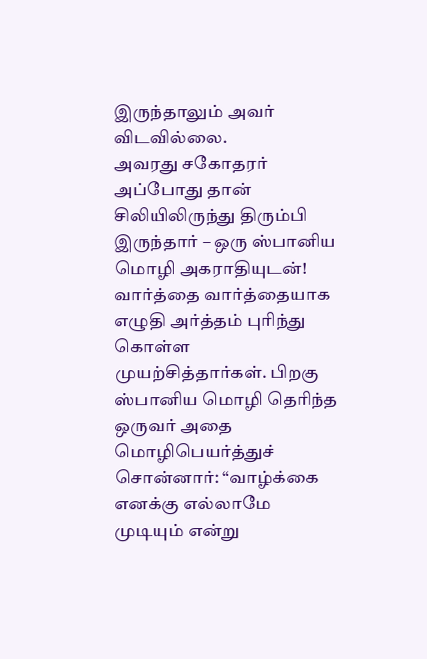இருந்தாலும் அவர் விடவில்லை.
அவரது சகோதரர் அப்போது தான் சிலியிலிருந்து திரும்பி இருந்தார் – ஒரு ஸ்பானிய மொழி அகராதியுடன்! வார்த்தை வார்த்தையாக எழுதி அர்த்தம் புரிந்து கொள்ள முயற்சித்தார்கள். பிறகு ஸ்பானிய மொழி தெரிந்த ஒருவர் அதை மொழிபெயர்த்துச் சொன்னார்: “வாழ்க்கை எனக்கு எல்லாமே முடியும் என்று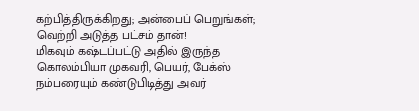கற்பித்திருக்கிறது; அன்பைப் பெறுங்கள்; வெற்றி அடுத்த பட்சம் தான்!
மிகவும் கஷ்டப்பட்டு அதில் இருந்த கொலம்பியா முகவரி, பெயர், பேக்ஸ் நம்பரையும் கண்டுபிடித்து அவர்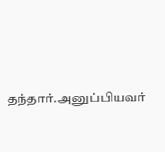தந்தார்.அனுப்பியவர்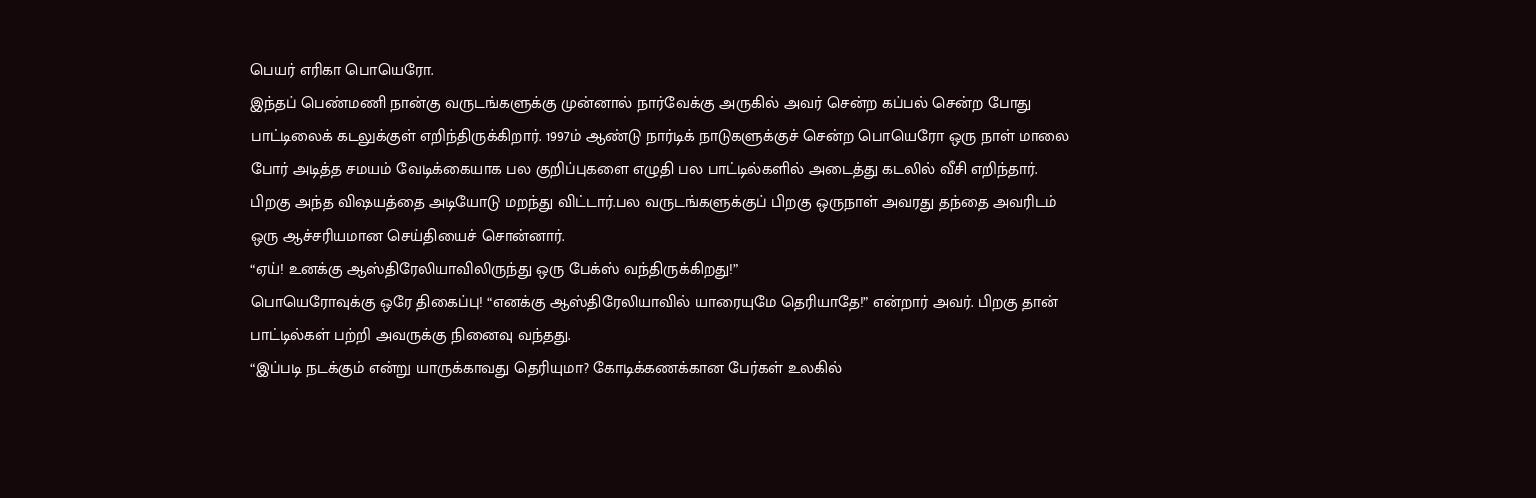பெயர் எரிகா பொயெரோ.
இந்தப் பெண்மணி நான்கு வருடங்களுக்கு முன்னால் நார்வேக்கு அருகில் அவர் சென்ற கப்பல் சென்ற போது பாட்டிலைக் கடலுக்குள் எறிந்திருக்கிறார். 1997ம் ஆண்டு நார்டிக் நாடுகளுக்குச் சென்ற பொயெரோ ஒரு நாள் மாலை போர் அடித்த சமயம் வேடிக்கையாக பல குறிப்புகளை எழுதி பல பாட்டில்களில் அடைத்து கடலில் வீசி எறிந்தார். பிறகு அந்த விஷயத்தை அடியோடு மறந்து விட்டார்.பல வருடங்களுக்குப் பிறகு ஒருநாள் அவரது தந்தை அவரிடம் ஒரு ஆச்சரியமான செய்தியைச் சொன்னார்.
“ஏய்! உனக்கு ஆஸ்திரேலியாவிலிருந்து ஒரு பேக்ஸ் வந்திருக்கிறது!”
பொயெரோவுக்கு ஒரே திகைப்பு! “எனக்கு ஆஸ்திரேலியாவில் யாரையுமே தெரியாதே!” என்றார் அவர். பிறகு தான் பாட்டில்கள் பற்றி அவருக்கு நினைவு வந்தது.
“இப்படி நடக்கும் என்று யாருக்காவது தெரியுமா? கோடிக்கணக்கான பேர்கள் உலகில்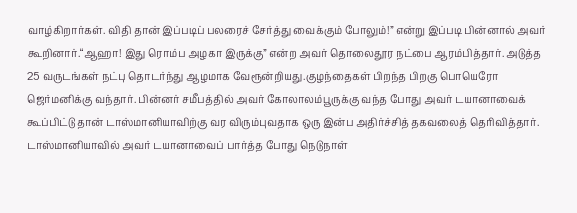வாழ்கிறார்கள். விதி தான் இப்படிப் பலரைச் சேர்த்து வைக்கும் போலும்!” என்று இப்படி பின்னால் அவர் கூறினார்.“ஆஹா! இது ரொம்ப அழகா இருக்கு” என்ற அவர் தொலைதூர நட்பை ஆரம்பித்தார். அடுத்த 25 வருடங்கள் நட்பு தொடர்ந்து ஆழமாக வேரூன்றியது.குழந்தைகள் பிறந்த பிறகு பொயெரோ ஜெர்மனிக்கு வந்தார். பின்னர் சமீபத்தில் அவர் கோலாலம்பூருக்கு வந்த போது அவர் டயானாவைக் கூப்பிட்டு தான் டாஸ்மானியாவிற்கு வர விரும்புவதாக ஒரு இன்ப அதிர்ச்சித் தகவலைத் தெரிவித்தார்.
டாஸ்மானியாவில் அவர் டயானாவைப் பார்த்த போது நெடுநாள்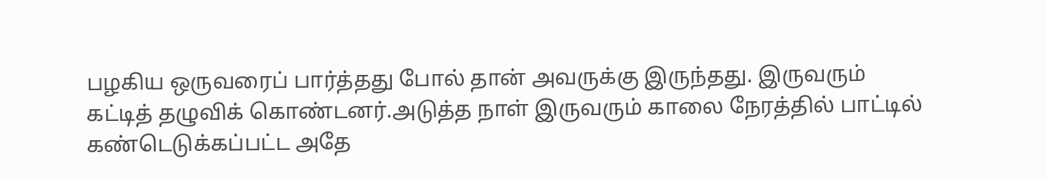பழகிய ஒருவரைப் பார்த்தது போல் தான் அவருக்கு இருந்தது. இருவரும் கட்டித் தழுவிக் கொண்டனர்.அடுத்த நாள் இருவரும் காலை நேரத்தில் பாட்டில் கண்டெடுக்கப்பட்ட அதே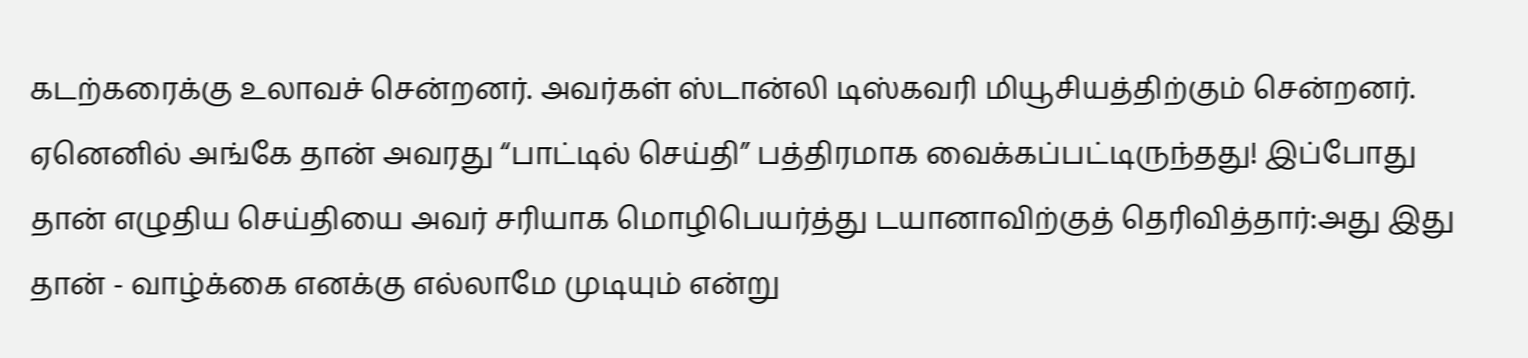கடற்கரைக்கு உலாவச் சென்றனர். அவர்கள் ஸ்டான்லி டிஸ்கவரி மியூசியத்திற்கும் சென்றனர். ஏனெனில் அங்கே தான் அவரது “பாட்டில் செய்தி” பத்திரமாக வைக்கப்பட்டிருந்தது! இப்போது தான் எழுதிய செய்தியை அவர் சரியாக மொழிபெயர்த்து டயானாவிற்குத் தெரிவித்தார்:அது இது தான் - வாழ்க்கை எனக்கு எல்லாமே முடியும் என்று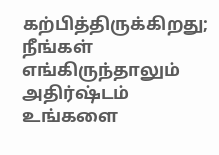கற்பித்திருக்கிறது; நீங்கள் எங்கிருந்தாலும் அதிர்ஷ்டம் உங்களை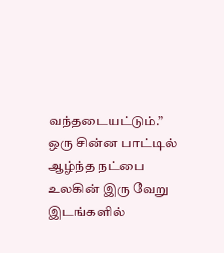வந்தடையட்டும்.”
ஒரு சின்ன பாட்டில் ஆழ்ந்த நட்பை உலகின் இரு வேறு இடங்களில்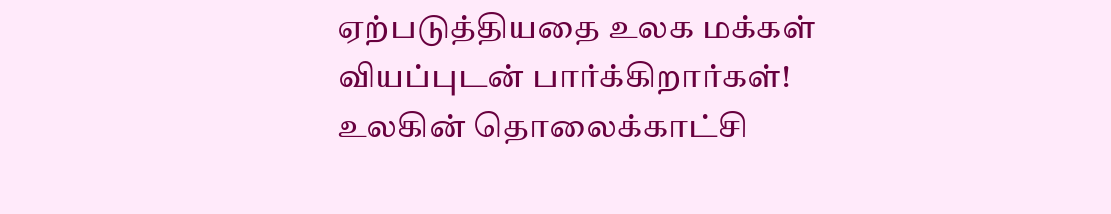ஏற்படுத்தியதை உலக மக்கள் வியப்புடன் பார்க்கிறார்கள்! உலகின் தொலைக்காட்சி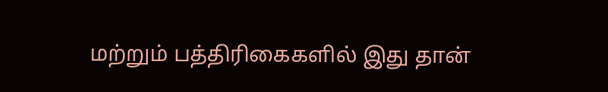மற்றும் பத்திரிகைகளில் இது தான்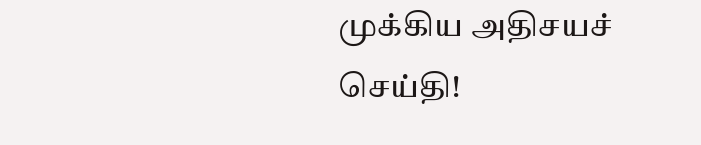முக்கிய அதிசயச் செய்தி!